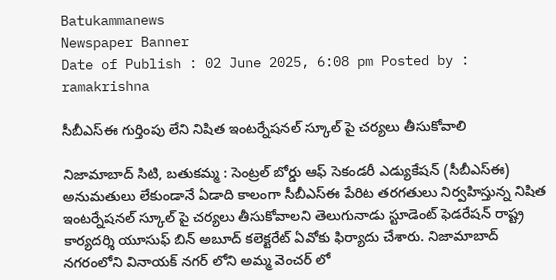Batukammanews
Newspaper Banner
Date of Publish : 02 June 2025, 6:08 pm Posted by : ramakrishna

సీబీఎస్ఈ గుర్తింపు లేని నిషిత ఇంటర్నేషనల్ స్కూల్ పై చర్యలు తీసుకోవాలి

నిజామాబాద్ సిటి, బతుకమ్మ : సెంట్రల్ బోర్డు ఆఫ్ సెకండరీ ఎడ్యుకేషన్ (సీబీఎస్ఈ) అనుమతులు లేకుండానే ఏడాది కాలంగా సీబీఎస్ఈ పేరిట తరగతులు నిర్వహిస్తున్న నిషిత ఇంటర్నేషనల్ స్కూల్ పై చర్యలు తీసుకోవాలని తెలుగునాడు స్టూడెంట్ ఫెడరేషన్ రాష్ట్ర కార్యదర్శి యూసుఫ్ బిన్ అబూద్ కలెక్టరేట్ ఏవోకు ఫిర్యాదు చేశారు. నిజామాబాద్ నగరంలోని వినాయక్ నగర్ లోని అమ్మ వెంచర్ లో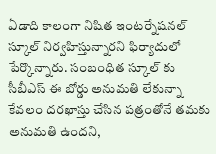ఏడాది కాలంగా నిషిత ఇంటర్నేషనల్ స్కూల్ నిర్వహిస్తున్నారని ఫిర్యాదులో పేర్కొన్నారు. సంబంధిత స్కూల్ కు సీబీఎస్ ఈ బోర్డు అనుమతి లేకున్నా కేవలం దరఖాస్తు చేసిన పత్రంతోనే తమకు అనుమతి ఉందని,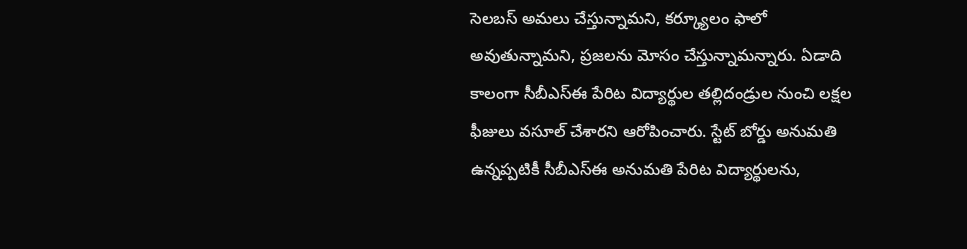సెలబస్ అమలు చేస్తున్నామని, కర్క్యూలం ఫాలో అవుతున్నామని, ప్రజలను మోసం చేస్తున్నామన్నారు. ఏడాది కాలంగా సీబీఎస్ఈ పేరిట విద్యార్థుల తల్లిదండ్రుల నుంచి లక్షల ఫీజులు వసూల్ చేశారని ఆరోపించారు. స్టేట్ బోర్డు అనుమతి ఉన్నప్పటికీ సీబీఎస్ఈ అనుమతి పేరిట విద్యార్థులను,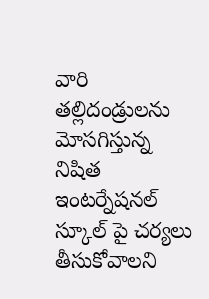వారి తల్లిదండ్రులను మోసగిస్తున్న నిషిత ఇంటర్నేషనల్ స్కూల్ పై చర్యలు తీసుకోవాలని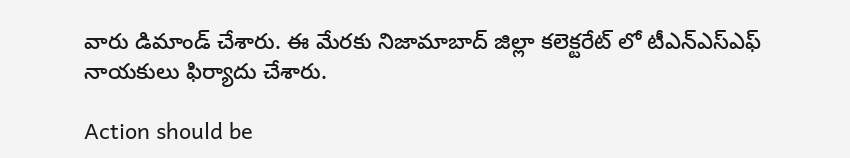వారు డిమాండ్ చేశారు. ఈ మేరకు నిజామాబాద్ జిల్లా కలెక్టరేట్ లో టీఎన్ఎస్ఎఫ్ నాయకులు ఫిర్యాదు చేశారు.

Action should be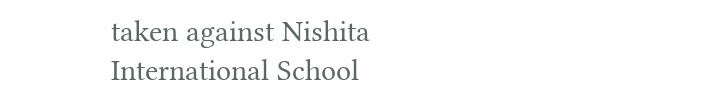taken against Nishita International School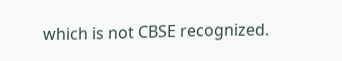which is not CBSE recognized.